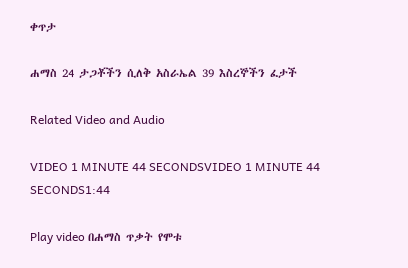ቀጥታ

ሐማስ 24 ታጋቾችን ሲለቅ አስራኤል 39 እስረኞችን ፈታች

Related Video and Audio

VIDEO 1 MINUTE 44 SECONDSVIDEO 1 MINUTE 44 SECONDS1:44

Play video በሐማስ ጥቃት የሞቱ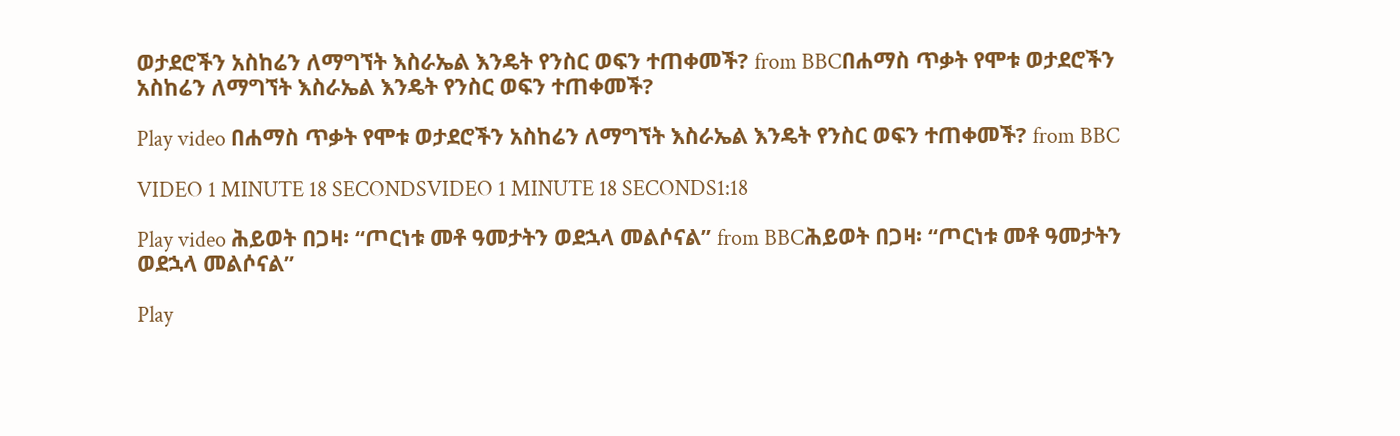ወታደሮችን አስከሬን ለማግኘት እስራኤል እንዴት የንስር ወፍን ተጠቀመች? from BBCበሐማስ ጥቃት የሞቱ ወታደሮችን አስከሬን ለማግኘት እስራኤል እንዴት የንስር ወፍን ተጠቀመች?

Play video በሐማስ ጥቃት የሞቱ ወታደሮችን አስከሬን ለማግኘት እስራኤል እንዴት የንስር ወፍን ተጠቀመች? from BBC

VIDEO 1 MINUTE 18 SECONDSVIDEO 1 MINUTE 18 SECONDS1:18

Play video ሕይወት በጋዛ፡ “ጦርነቱ መቶ ዓመታትን ወደኋላ መልሶናል” from BBCሕይወት በጋዛ፡ “ጦርነቱ መቶ ዓመታትን ወደኋላ መልሶናል”

Play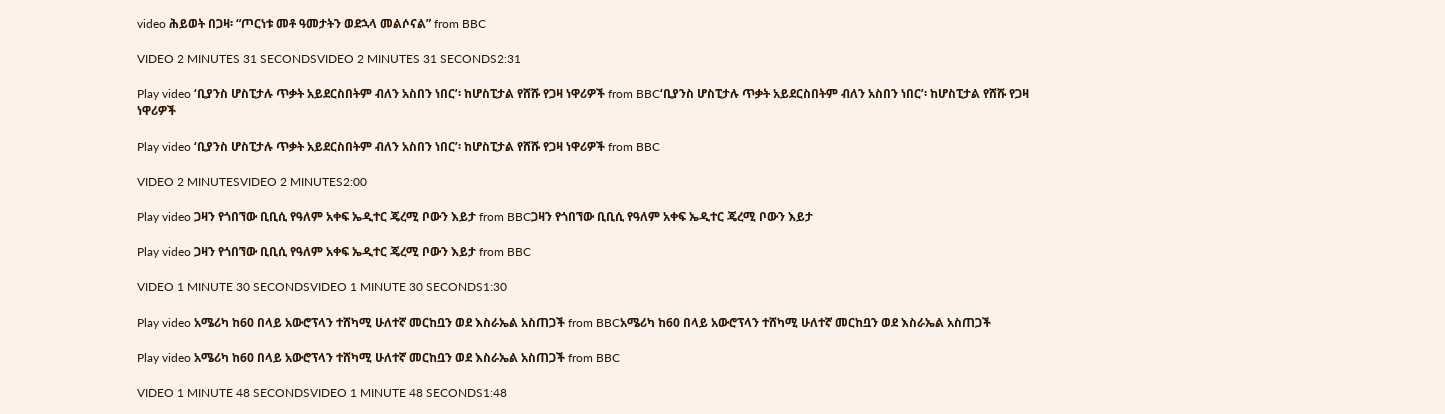video ሕይወት በጋዛ፡ “ጦርነቱ መቶ ዓመታትን ወደኋላ መልሶናል” from BBC

VIDEO 2 MINUTES 31 SECONDSVIDEO 2 MINUTES 31 SECONDS2:31

Play video ‘ቢያንስ ሆስፒታሉ ጥቃት አይደርስበትም ብለን አስበን ነበር’፡ ከሆስፒታል የሸሹ የጋዛ ነዋሪዎች from BBC‘ቢያንስ ሆስፒታሉ ጥቃት አይደርስበትም ብለን አስበን ነበር’፡ ከሆስፒታል የሸሹ የጋዛ ነዋሪዎች

Play video ‘ቢያንስ ሆስፒታሉ ጥቃት አይደርስበትም ብለን አስበን ነበር’፡ ከሆስፒታል የሸሹ የጋዛ ነዋሪዎች from BBC

VIDEO 2 MINUTESVIDEO 2 MINUTES2:00

Play video ጋዛን የጎበኘው ቢቢሲ የዓለም አቀፍ ኤዲተር ጄረሚ ቦውን እይታ from BBCጋዛን የጎበኘው ቢቢሲ የዓለም አቀፍ ኤዲተር ጄረሚ ቦውን እይታ

Play video ጋዛን የጎበኘው ቢቢሲ የዓለም አቀፍ ኤዲተር ጄረሚ ቦውን እይታ from BBC

VIDEO 1 MINUTE 30 SECONDSVIDEO 1 MINUTE 30 SECONDS1:30

Play video አሜሪካ ከ60 በላይ አውሮፕላን ተሸካሚ ሁለተኛ መርከቧን ወደ እስራኤል አስጠጋች from BBCአሜሪካ ከ60 በላይ አውሮፕላን ተሸካሚ ሁለተኛ መርከቧን ወደ እስራኤል አስጠጋች

Play video አሜሪካ ከ60 በላይ አውሮፕላን ተሸካሚ ሁለተኛ መርከቧን ወደ እስራኤል አስጠጋች from BBC

VIDEO 1 MINUTE 48 SECONDSVIDEO 1 MINUTE 48 SECONDS1:48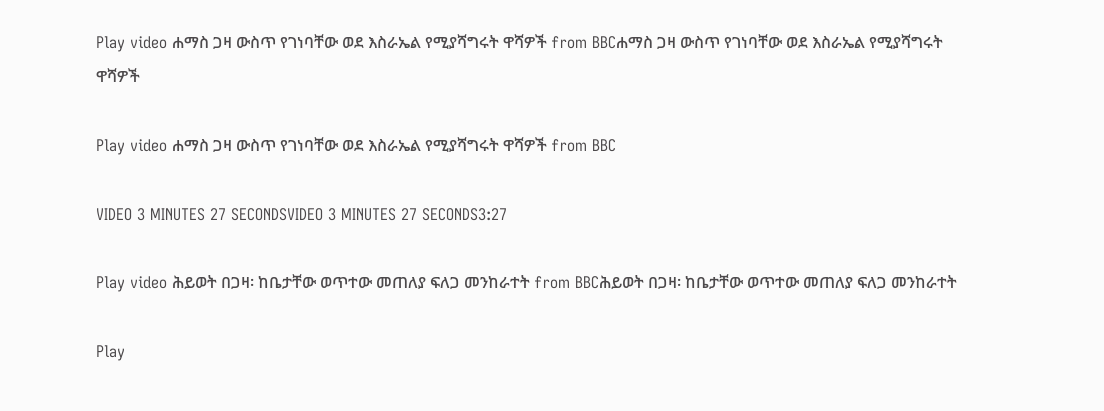Play video ሐማስ ጋዛ ውስጥ የገነባቸው ወደ እስራኤል የሚያሻግሩት ዋሻዎች from BBCሐማስ ጋዛ ውስጥ የገነባቸው ወደ እስራኤል የሚያሻግሩት ዋሻዎች

Play video ሐማስ ጋዛ ውስጥ የገነባቸው ወደ እስራኤል የሚያሻግሩት ዋሻዎች from BBC

VIDEO 3 MINUTES 27 SECONDSVIDEO 3 MINUTES 27 SECONDS3:27

Play video ሕይወት በጋዛ፡ ከቤታቸው ወጥተው መጠለያ ፍለጋ መንከራተት from BBCሕይወት በጋዛ፡ ከቤታቸው ወጥተው መጠለያ ፍለጋ መንከራተት

Play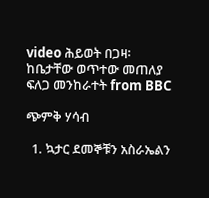video ሕይወት በጋዛ፡ ከቤታቸው ወጥተው መጠለያ ፍለጋ መንከራተት from BBC

ጭምቅ ሃሳብ

  1. ኳታር ደመኞቹን አስራኤልን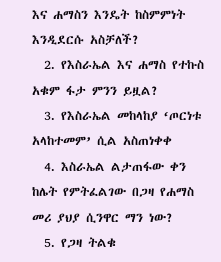እና ሐማስን እንዴት ከስምምነት እንዲደርሱ አስቻለች?
  2. የእስራኤል እና ሐማስ የተኩስ አቁም ፋታ ምንን ይዟል?
  3. የእስራኤል መከላከያ ‘ጦርነቱ አላከተመም’ ሲል አስጠነቀቀ
  4. እስራኤል ልታጠፋው ቀን ከሌት የምትፈልገው በጋዛ የሐማስ መሪ ያህያ ሲንዋር ማን ነው?
  5. የጋዛ ትልቁ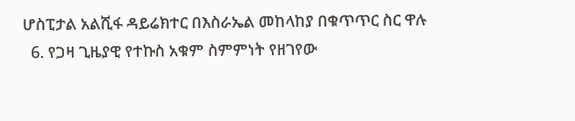ሆስፒታል አልሺፋ ዳይሬክተር በእስራኤል መከላከያ በቁጥጥር ስር ዋሉ
  6. የጋዛ ጊዜያዊ የተኩስ አቁም ስምምነት የዘገየው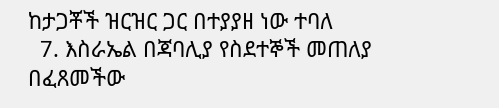ከታጋቾች ዝርዝር ጋር በተያያዘ ነው ተባለ
  7. እስራኤል በጃባሊያ የስደተኞች መጠለያ በፈጸመችው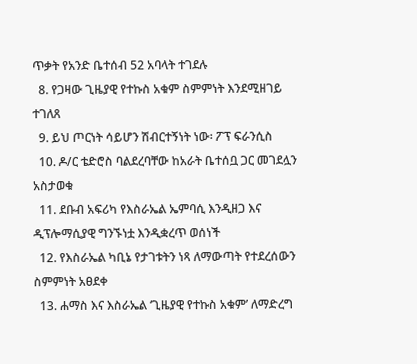ጥቃት የአንድ ቤተሰብ 52 አባላት ተገደሉ
  8. የጋዛው ጊዜያዊ የተኩስ አቁም ስምምነት እንደሚዘገይ ተገለጸ
  9. ይህ ጦርነት ሳይሆን ሽብርተኝነት ነው፡ ፖፕ ፍራንሲስ
  10. ዶ/ር ቴድሮስ ባልደረባቸው ከአራት ቤተሰቧ ጋር መገደሏን አስታወቁ
  11. ደቡብ አፍሪካ የእስራኤል ኤምባሲ እንዲዘጋ እና ዲፕሎማሲያዊ ግንኙነቷ እንዲቋረጥ ወሰነች
  12. የእስራኤል ካቢኔ የታገቱትን ነጻ ለማውጣት የተደረሰውን ስምምነት አፀደቀ
  13. ሐማስ እና እስራኤል ‘ጊዜያዊ የተኩስ አቁም’ ለማድረግ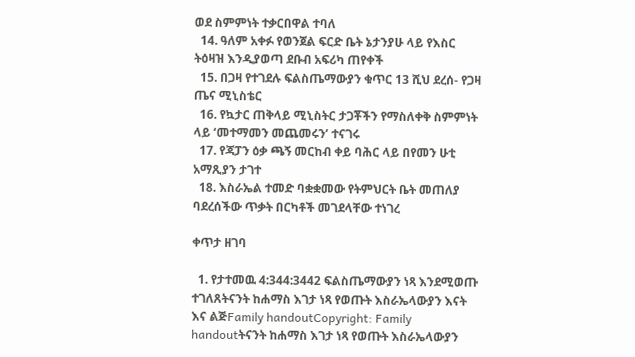ወደ ስምምነት ተቃርበዋል ተባለ
  14. ዓለም አቀፉ የወንጀል ፍርድ ቤት ኔታንያሁ ላይ የእስር ትዕዛዝ እንዲያወጣ ደቡብ አፍሪካ ጠየቀች
  15. በጋዛ የተገደሉ ፍልስጤማውያን ቁጥር 13 ሺህ ደረሰ- የጋዛ ጤና ሚኒስቴር
  16. የኳታር ጠቅላይ ሚኒስትር ታጋቾችን የማስለቀቅ ስምምነት ላይ ‘መተማመን መጨመሩን’ ተናገሩ
  17. የጃፓን ዕቃ ጫኝ መርከብ ቀይ ባሕር ላይ በየመን ሁቲ አማጺያን ታገተ
  18. እስራኤል ተመድ ባቋቋመው የትምህርት ቤት መጠለያ ባደረሰችው ጥቃት በርካቶች መገደላቸው ተነገረ

ቀጥታ ዘገባ

  1. የታተመዉ 4:344:3442 ፍልስጤማውያን ነጻ እንደሚወጡ ተገለጸትናንት ከሐማስ እገታ ነጻ የወጡት እስራኤላውያን እናት እና ልጅFamily handoutCopyright: Family handoutትናንት ከሐማስ እገታ ነጻ የወጡት እስራኤላውያን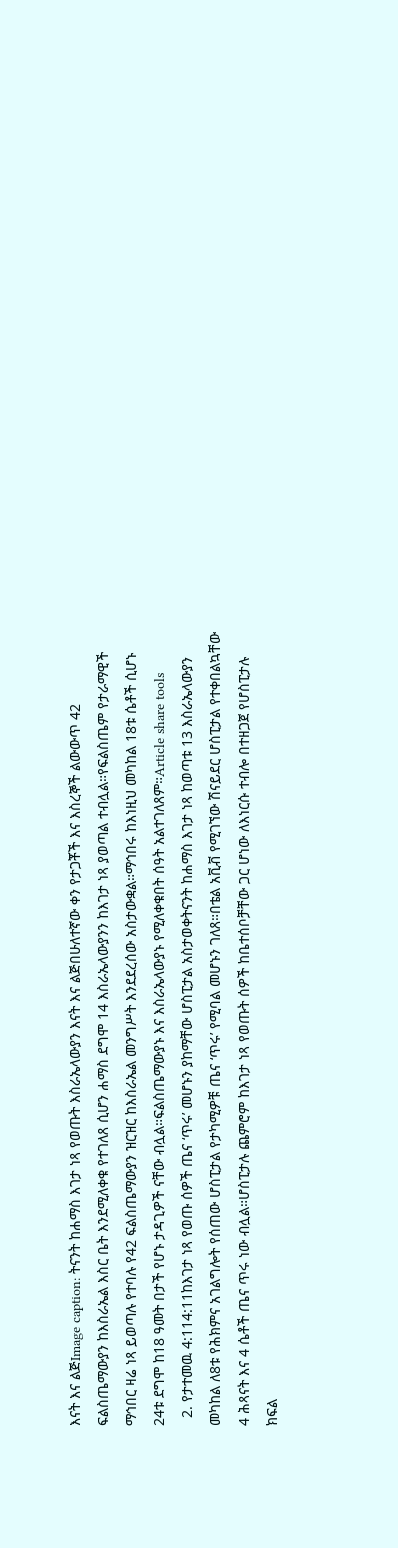እናት እና ልጅImage caption: ትናንት ከሐማስ እገታ ነጻ የወጡት እስራኤላውያን እናት እና ልጅበሁለተኛው ቀን የታጋቾች እና እስረኞች ልውውጥ 42 ፍልስጤማውያን ከእስራኤል እስር ቤት እንደሚለቀቁ የተገለጸ ሲሆን ሐማስ ደግሞ 14 እስራኤላውያንን ከእገታ ነጻ ያወጣል ተብሏል።የፍልስጤም የታራማዊች ማኅበር ዛሬ ነጻ ይወጣሉ የተባሉ የ42 ፍልስጤማውያን ዝርዝር ከእስራኤል መንግሥት እንደደረሰው አስታውቋል።ማኅበሩ ከእነዚህ መካከል 18ቱ ሴቶች ሲሆኑ 24ቱ ደግሞ ከ18 ዓመት በታች የሆኑ ታዳጊዎች ናቸው ብሏል።ፍልስጤማውያኑ እና እስራኤላውያኑ የሚለቀቁበት ሰዓት አልተገለጸም።Article share tools
  2. የታተመዉ 4:114:11ከእገታ ነጻ የወጡ ሰዎች ጤና ‘ጥሩ’ መሆኑን ያከማቸው ሆስፒታል አስታወቀትናንት ከሐማስ እገታ ነጻ ከወጣቱ 13 እስራኤላውያን መካከል ለ8ቱ የሕክምና አገልግሎት የሰጠው ሆስፒታል የታካሚዎቹ ጤና ‘ጥሩ’ የሚባል መሆኑን ገለጸ።በቴል አቪቭ የሚገኘው ሽናይደር ሆስፒታል የተቀበልኳቸው 4 ሕጻናት እና 4 ሴቶች ጤና ጥሩ ነው ብሏል።ሆስፒታሉ ጨምሮም ከእገታ ነጻ የወጡት ሰዎች ከቤተሰቦቻቸው ጋር ሆነው ለእነርሱ ተብሎ በተዘጋጀ የሆስፒታሉ ክፍል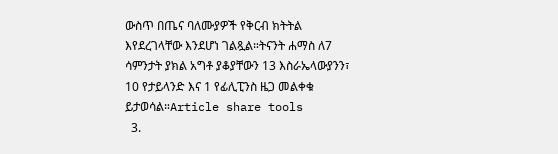ውስጥ በጤና ባለሙያዎች የቅርብ ክትትል እየደረገላቸው እንደሆነ ገልጿል።ትናንት ሐማስ ለ7 ሳምንታት ያክል አግቶ ያቆያቸውን 13 እስራኤላውያንን፣ 10 የታይላንድ እና 1 የፊሊፒንስ ዜጋ መልቀቁ ይታወሳል።Article share tools
  3.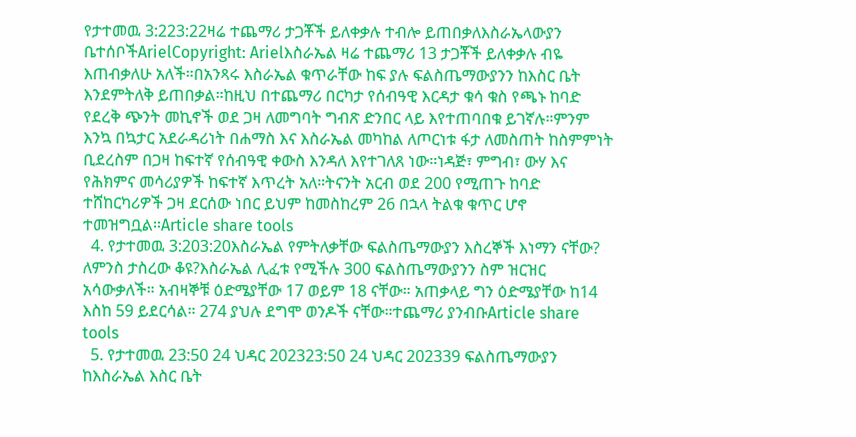የታተመዉ 3:223:22ዛሬ ተጨማሪ ታጋቾች ይለቀቃሉ ተብሎ ይጠበቃለእስራኤላውያን ቤተሰቦችArielCopyright: Arielእስራኤል ዛሬ ተጨማሪ 13 ታጋቾች ይለቀቃሉ ብዬ እጠብቃለሁ አለች።በአንጻሩ እስራኤል ቁጥራቸው ከፍ ያሉ ፍልስጤማውያንን ከእስር ቤት እንደምትለቅ ይጠበቃል።ከዚህ በተጨማሪ በርካታ የሰብዓዊ እርዳታ ቁሳ ቁስ የጫኑ ከባድ የደረቅ ጭንት መኪኖች ወደ ጋዛ ለመግባት ግብጽ ድንበር ላይ እየተጠባበቁ ይገኛሉ።ምንም እንኳ በኳታር አደራዳሪነት በሐማስ እና እስራኤል መካከል ለጦርነቱ ፋታ ለመስጠት ከስምምነት ቢደረስም በጋዛ ከፍተኛ የሰብዓዊ ቀውስ እንዳለ እየተገለጸ ነው።ነዳጅ፣ ምግብ፣ ውሃ እና የሕክምና መሳሪያዎች ከፍተኛ እጥረት አለ።ትናንት አርብ ወደ 200 የሚጠጉ ከባድ ተሸከርካሪዎች ጋዛ ደርሰው ነበር ይህም ከመስከረም 26 በኋላ ትልቁ ቁጥር ሆኖ ተመዝግቧል።Article share tools
  4. የታተመዉ 3:203:20እስራኤል የምትለቃቸው ፍልስጤማውያን እስረኞች እነማን ናቸው? ለምንስ ታስረው ቆዩ?እስራኤል ሊፈቱ የሚችሉ 300 ፍልስጤማውያንን ስም ዝርዝር አሳውቃለች። አብዛኞቹ ዕድሜያቸው 17 ወይም 18 ናቸው። አጠቃላይ ግን ዕድሜያቸው ከ14 እስከ 59 ይደርሳል። 274 ያህሉ ደግሞ ወንዶች ናቸው።ተጨማሪ ያንብቡArticle share tools
  5. የታተመዉ 23:50 24 ህዳር 202323:50 24 ህዳር 202339 ፍልስጤማውያን ከእስራኤል እስር ቤት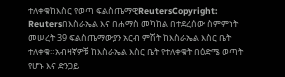ተለቀቁከእስር የወጣ ፍልስጤማዊReutersCopyright: Reutersበእስራኤል እና በሐማስ መካከል በተደረሰው ስምምነት መሠረት 39 ፍልስጤማውያን አርብ ምሽት ከእስራኤል እስር ቤት ተለቀቁ።አብዛኛዎቹ ከእስራኤል እስር ቤት የተለቀቁት በዕድሜ ወጣት የሆኑ እና ድንጋይ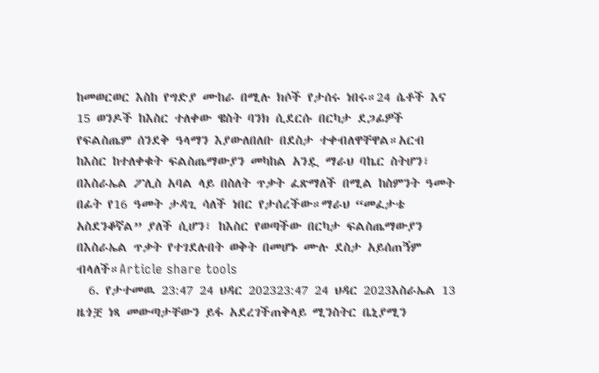ከመወርወር እስከ የግድያ ሙከራ በሚሉ ክሶች የታሰሩ ነበሩ።24 ሴቶች እና 15 ወንዶች ከእስር ተለቀው ዌስት ባንክ ሲደርሱ በርካታ ደጋፊዎች የፍልስጤም ሰንደቅ ዓላማን እያውለበለቡ በደስታ ተቀብለዋቸዋል።አርብ ከእስር ከተለቀቁት ፍልስጤማውያን መካከል አንዷ ማራህ ባኬር ስትሆን፣ በእስራኤል ፖሊስ አባል ላይ በስለት ጥቃት ፈጽማለች በሚል ከስምንት ዓመት በፊት የ16 ዓመት ታዳጊ ሳለች ነበር የታሰረችው።ማራህ “መፈታቴ አስደንቆኛል” ያለች ሲሆን፣ ከእስር የወጣችው በርካታ ፍልስጤማውያን በእስራኤል ጥቃት የተገደሉበት ወቅት በመሆኑ ሙሉ ደስታ አይሰጠኝም ብላለች።Article share tools
  6. የታተመዉ 23:47 24 ህዳር 202323:47 24 ህዳር 2023እስራኤል 13 ዜጎቿ ነጻ መውጣታቸውን ይፋ አደረገችጠቅላይ ሚንስትር ቤኒያሚን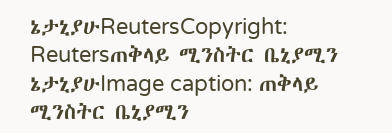ኔታኒያሁReutersCopyright: Reutersጠቅላይ ሚንስትር ቤኒያሚን ኔታኒያሁImage caption: ጠቅላይ ሚንስትር ቤኒያሚን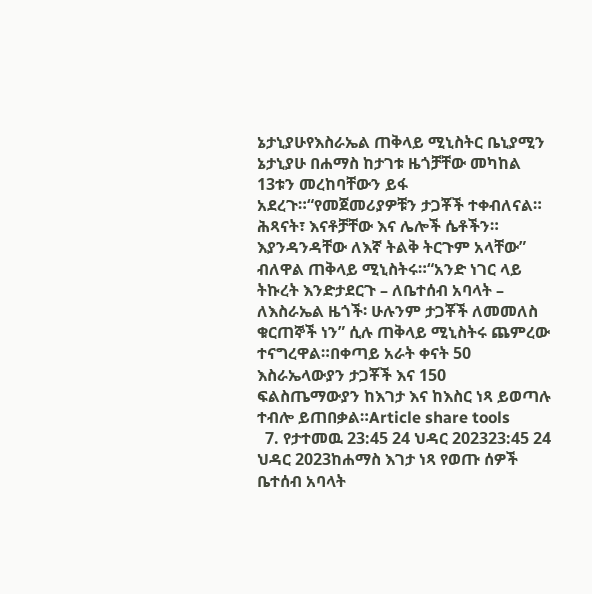ኔታኒያሁየእስራኤል ጠቅላይ ሚኒስትር ቤኒያሚን ኔታኒያሁ በሐማስ ከታገቱ ዜጎቻቸው መካከል 13ቱን መረከባቸውን ይፋ አደረጉ።“የመጀመሪያዎቹን ታጋቾች ተቀብለናል። ሕጻናት፣ እናቶቻቸው እና ሌሎች ሴቶችን። እያንዳንዳቸው ለእኛ ትልቅ ትርጉም አላቸው” ብለዋል ጠቅላይ ሚኒስትሩ።“አንድ ነገር ላይ ትኩረት እንድታደርጉ – ለቤተሰብ አባላት – ለእስራኤል ዜጎች፡ ሁሉንም ታጋቾች ለመመለስ ቁርጠኞች ነን” ሲሉ ጠቅላይ ሚኒስትሩ ጨምረው ተናግረዋል።በቀጣይ አራት ቀናት 50 እስራኤላውያን ታጋቾች እና 150 ፍልስጤማውያን ከእገታ እና ከእስር ነጻ ይወጣሉ ተብሎ ይጠበቃል።Article share tools
  7. የታተመዉ 23:45 24 ህዳር 202323:45 24 ህዳር 2023ከሐማስ እገታ ነጻ የወጡ ሰዎች ቤተሰብ አባላት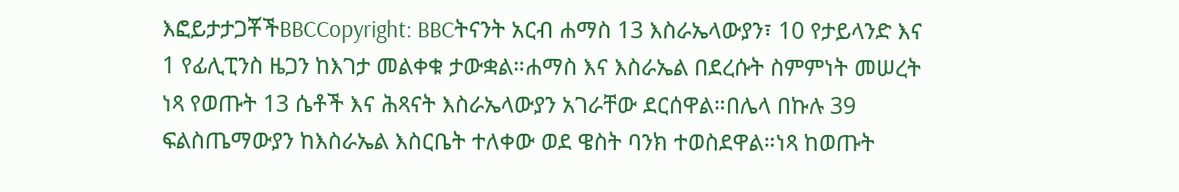እፎይታታጋቾችBBCCopyright: BBCትናንት አርብ ሐማስ 13 እስራኤላውያን፣ 10 የታይላንድ እና 1 የፊሊፒንስ ዜጋን ከእገታ መልቀቁ ታውቋል።ሐማስ እና እስራኤል በደረሱት ስምምነት መሠረት ነጻ የወጡት 13 ሴቶች እና ሕጻናት እስራኤላውያን አገራቸው ደርሰዋል።በሌላ በኩሉ 39 ፍልስጤማውያን ከእስራኤል እስርቤት ተለቀው ወደ ዌስት ባንክ ተወስደዋል።ነጻ ከወጡት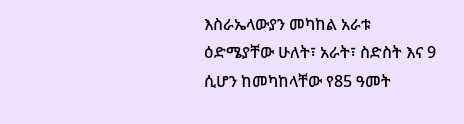እስራኤላውያን መካከል አራቱ ዕድሜያቸው ሁለት፣ አራት፣ ስድስት እና 9 ሲሆን ከመካከላቸው የ85 ዓመት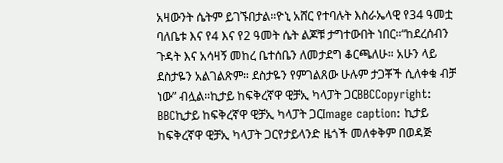አዛውንት ሴትም ይገኙበታል።ዮኒ አሸር የተባሉት እስራኤላዊ የ34 ዓመቷ ባለቤቱ እና የ4 እና የ2 ዓመት ሴት ልጆቹ ታግተውበት ነበር።“ከደረሰብን ጉዳት እና አሳዛኝ መከረ ቤተሰቤን ለመታደግ ቆርጫለሁ። አሁን ላይ ደስታዬን አልገልጽም። ደስታዬን የምገልጸው ሁሉም ታጋቾች ሲለቀቁ ብቻ ነው” ብሏል።ኪታይ ከፍቅረኛዋ ዊቻኢ ካላፓት ጋርBBCCopyright: BBCኪታይ ከፍቅረኛዋ ዊቻኢ ካላፓት ጋርImage caption: ኪታይ ከፍቅረኛዋ ዊቻኢ ካላፓት ጋርየታይላንድ ዜጎች መለቀቅም በወዳጅ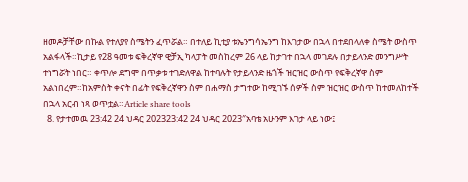ዘመዶቻቸው በኩል የተለያየ ስሜትን ፈጥሯል። በተለይ ኪቲያ ቱኤንግሳኤንግ ከእገታው በኋላ በተደበላለቀ ስሜት ውስጥ አልፋላች።ኪታይ የ28 ዓመቱ ፍቅረኛዋ ዊቻኢ ካላፓት መስከረም 26 ላይ ከታገተ በኋላ መገደሉ በታይላንድ መንግሥት ተነግሯት ነበር። ቀጥሎ ደግሞ በጥቃቱ ተገድለዋል ከተባሉት የታይላንድ ዜጎች ዝርዝር ውስጥ የፍቅረኛዋ ስም አልነበረም።ከአምስት ቀናት በፊት የፍቅረኛዋን ስም በሐማስ ታግተው ከሚገኙ ሰዎች ስም ዝርዝር ውስጥ ከተመለከተች በኋላ አርብ ነጻ ወጥቷል።Article share tools
  8. የታተመዉ 23:42 24 ህዳር 202323:42 24 ህዳር 2023″አባቴ አሁንም እገታ ላይ ነው፤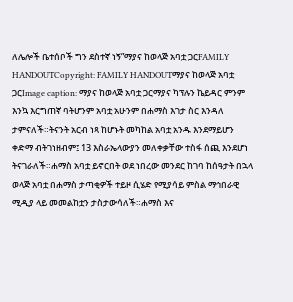ለሌሎች ቤተሰቦች ግን ደስተኛ ነኝ”ማያና ከወላጅ አባቷ ጋርFAMILY HANDOUTCopyright: FAMILY HANDOUTማያና ከወላጅ አባቷ ጋርImage caption: ማያና ከወላጅ አባቷ ጋርማያና ካፕሉን ኬይዳር ምንም እንኳ እርግጠኛ ባትሆንም አባቷ አሁንም በሐማስ እገታ ስር እንዳለ ታምናለች።ትናንት አርብ ነጻ ከሆኑት መካከል አባቷ አንዱ እንደማይሆን ቀድማ ብትገነዘብም፤ 13 እስራኤላውያን መለቀቃቸው ተስፋ ሰጪ እንደሆነ ትናገራለች።ሐማስ አባቷ ይኖርበት ወደ ነበረው መንደር ከገባ ከሰዓታት በኋላ ወላጅ አባቷ በሐማስ ታጣቂዎች ተይዞ ሲሄድ የሚያሳይ ምስል ማኅበራዊ ሚዲያ ላይ መመልከቷን ታስታውሳለች።ሐማስ እና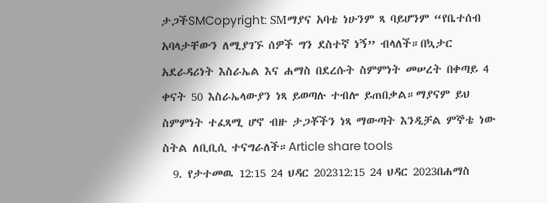ታጋችSMCopyright: SMማያና አባቴ ነሁንም ጻ ባይሆንም “የቤተሰብ አባላታቸውን ለሚያገኙ ሰዎች ግን ደስተኛ ነኝ” ብላለች።በኳታር አደራዳሪነት እስራኤል እና ሐማስ በደረሱት ስምምነት መሠረት በቀጣይ 4 ቀናት 50 እስራኤላውያን ነጻ ይወጣሉ ተብሎ ይጠበቃል።ማያናም ይህ ስምምነት ተፈጻሚ ሆኖ ብዙ ታጋቾችን ነጻ ማውጣት እንዲቻል ምኞቴ ነው ስትል ለቢቢሲ ተናግራለች።Article share tools
  9. የታተመዉ 12:15 24 ህዳር 202312:15 24 ህዳር 2023በሐማስ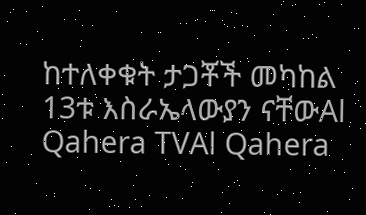ከተለቀቁት ታጋቾች መካከል 13ቱ እስራኤላውያን ናቸውAl Qahera TVAl Qahera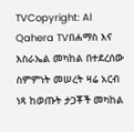TVCopyright: Al Qahera TVበሐማስ እና እስራኤል መካከል በተደረሰው ስምምነት መሠረት ዛሬ አርብ ነጻ ከወጡት ታጋቾች መካከል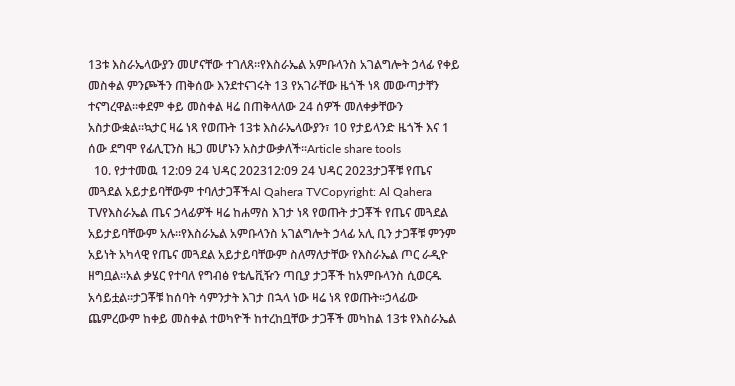13ቱ እስራኤላውያን መሆናቸው ተገለጸ።የእስራኤል አምቡላንስ አገልግሎት ኃላፊ የቀይ መስቀል ምንጮችን ጠቅሰው እንደተናገሩት 13 የአገራቸው ዜጎች ነጻ መውጣታቸን ተናግረዋል።ቀደም ቀይ መስቀል ዛሬ በጠቅላለው 24 ሰዎች መለቀቃቸውን አስታውቋል።ኳታር ዛሬ ነጻ የወጡት 13ቱ እስራኤላውያን፣ 10 የታይላንድ ዜጎች እና 1 ሰው ደግሞ የፊሊፒንስ ዜጋ መሆኑን አስታውቃለች።Article share tools
  10. የታተመዉ 12:09 24 ህዳር 202312:09 24 ህዳር 2023ታጋቾቹ የጤና መጓደል አይታይባቸውም ተባለታጋቾችAl Qahera TVCopyright: Al Qahera TVየእስራኤል ጤና ኃላፊዎች ዛሬ ከሐማስ እገታ ነጻ የወጡት ታጋቾች የጤና መጓደል አይታይባቸውም አሉ።የእስራኤል አምቡላንስ አገልግሎት ኃላፊ አሊ ቢን ታጋቾቹ ምንም አይነት አካላዊ የጤና መጓደል አይታይባቸውም ስለማለታቸው የእስራኤል ጦር ራዲዮ ዘግቧል።አል ቃሄር የተባለ የግብፅ የቴሌቪዥን ጣቢያ ታጋቾች ከአምቡላንስ ሲወርዱ አሳይቷል።ታጋቾቹ ከሰባት ሳምንታት እገታ በኋላ ነው ዛሬ ነጻ የወጡት።ኃላፊው ጨምረውም ከቀይ መስቀል ተወካዮች ከተረከቧቸው ታጋቾች መካከል 13ቱ የእስራኤል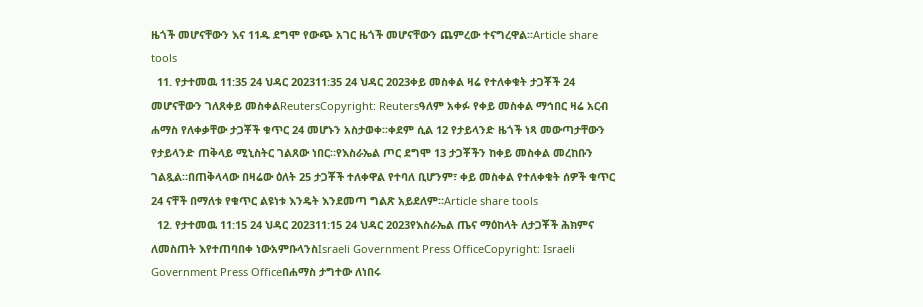ዜጎች መሆናቸውን እና 11ዱ ደግሞ የውጭ አገር ዜጎች መሆናቸውን ጨምረው ተናግረዋል።Article share tools
  11. የታተመዉ 11:35 24 ህዳር 202311:35 24 ህዳር 2023ቀይ መስቀል ዛሬ የተለቀቁት ታጋቾች 24 መሆናቸውን ገለጸቀይ መስቀልReutersCopyright: Reutersዓለም አቀፉ የቀይ መስቀል ማኅበር ዛሬ አርብ ሐማስ የለቀቃቸው ታጋቾች ቁጥር 24 መሆኑን አስታወቀ።ቀደም ሲል 12 የታይላንድ ዜጎች ነጻ መውጣታቸውን የታይላንድ ጠቅላይ ሚኒስትር ገልጸው ነበር።የእስራኤል ጦር ደግሞ 13 ታጋቾችን ከቀይ መስቀል መረከቡን ገልጿል።በጠቅላላው በዛሬው ዕለት 25 ታጋቾች ተለቀዋል የተባለ ቢሆንም፣ ቀይ መስቀል የተለቀቁት ሰዎች ቁጥር 24 ናቸች በማለቱ የቁጥር ልዩነቱ እንዴት እንደመጣ ግልጽ አይደለም።Article share tools
  12. የታተመዉ 11:15 24 ህዳር 202311:15 24 ህዳር 2023የእስራኤል ጤና ማዕከላት ለታጋቾች ሕክምና ለመስጠት እየተጠባበቀ ነውአምቡላንስIsraeli Government Press OfficeCopyright: Israeli Government Press Officeበሐማስ ታግተው ለነበሩ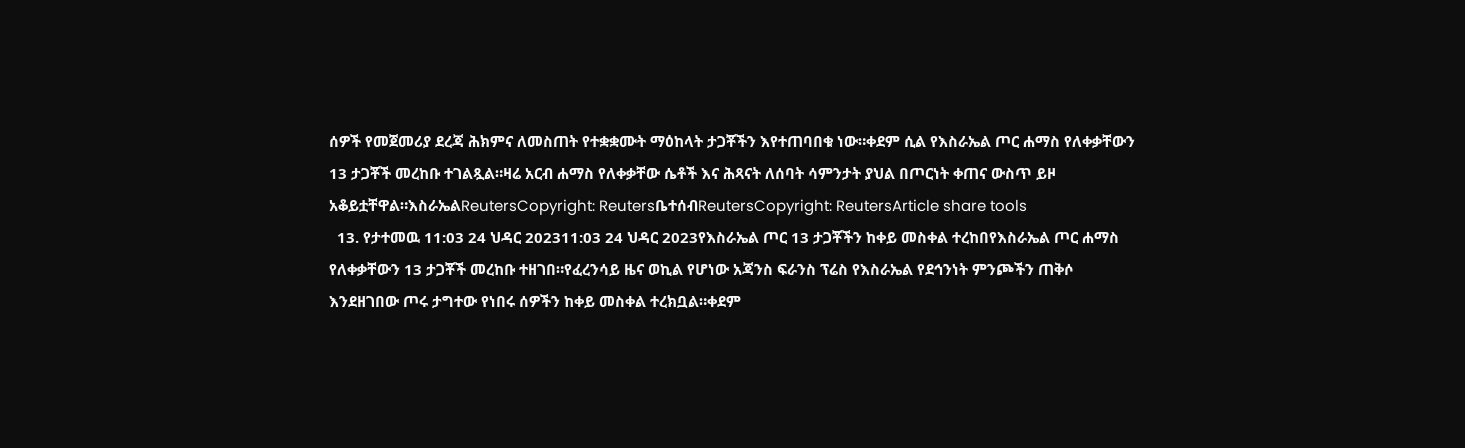ሰዎች የመጀመሪያ ደረጃ ሕክምና ለመስጠት የተቋቋሙት ማዕከላት ታጋቾችን እየተጠባበቁ ነው።ቀደም ሲል የእስራኤል ጦር ሐማስ የለቀቃቸውን 13 ታጋቾች መረከቡ ተገልጿል።ዛሬ አርብ ሐማስ የለቀቃቸው ሴቶች እና ሕጻናት ለሰባት ሳምንታት ያህል በጦርነት ቀጠና ውስጥ ይዞ አቆይቷቸዋል።እስራኤልReutersCopyright: ReutersቤተሰብReutersCopyright: ReutersArticle share tools
  13. የታተመዉ 11:03 24 ህዳር 202311:03 24 ህዳር 2023የእስራኤል ጦር 13 ታጋቾችን ከቀይ መስቀል ተረከበየእስራኤል ጦር ሐማስ የለቀቃቸውን 13 ታጋቾች መረከቡ ተዘገበ።የፈረንሳይ ዜና ወኪል የሆነው አጃንስ ፍራንስ ፕሬስ የእስራኤል የደኅንነት ምንጮችን ጠቅሶ እንደዘገበው ጦሩ ታግተው የነበሩ ሰዎችን ከቀይ መስቀል ተረክቧል።ቀደም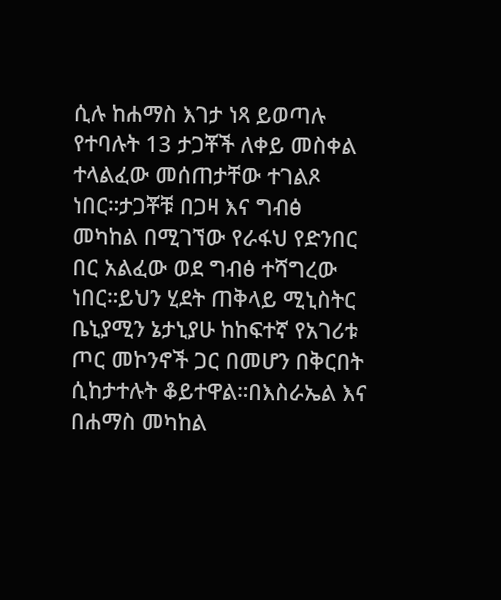ሲሉ ከሐማስ እገታ ነጻ ይወጣሉ የተባሉት 13 ታጋቾች ለቀይ መስቀል ተላልፈው መሰጠታቸው ተገልጾ ነበር።ታጋቾቹ በጋዛ እና ግብፅ መካከል በሚገኘው የራፋህ የድንበር በር አልፈው ወደ ግብፅ ተሻግረው ነበር።ይህን ሂደት ጠቅላይ ሚኒስትር ቤኒያሚን ኔታኒያሁ ከከፍተኛ የአገሪቱ ጦር መኮንኖች ጋር በመሆን በቅርበት ሲከታተሉት ቆይተዋል።በእስራኤል እና በሐማስ መካከል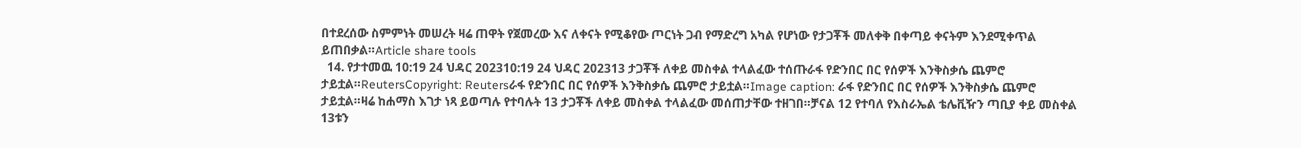በተደረሰው ስምምነት መሠረት ዛሬ ጠዋት የጀመረው እና ለቀናት የሚቆየው ጦርነት ጋብ የማድረግ አካል የሆነው የታጋቾች መለቀቅ በቀጣይ ቀናትም እንደሚቀጥል ይጠበቃል።Article share tools
  14. የታተመዉ 10:19 24 ህዳር 202310:19 24 ህዳር 202313 ታጋቾች ለቀይ መስቀል ተላልፈው ተሰጡራፋ የድንበር በር የሰዎች እንቅስቃሴ ጨምሮ ታይቷል።ReutersCopyright: Reutersራፋ የድንበር በር የሰዎች እንቅስቃሴ ጨምሮ ታይቷል።Image caption: ራፋ የድንበር በር የሰዎች እንቅስቃሴ ጨምሮ ታይቷል።ዛሬ ከሐማስ እገታ ነጻ ይወጣሉ የተባሉት 13 ታጋቾች ለቀይ መስቀል ተላልፈው መሰጠታቸው ተዘገበ።ቻናል 12 የተባለ የእስራኤል ቴሌቪዥን ጣቢያ ቀይ መስቀል 13ቱን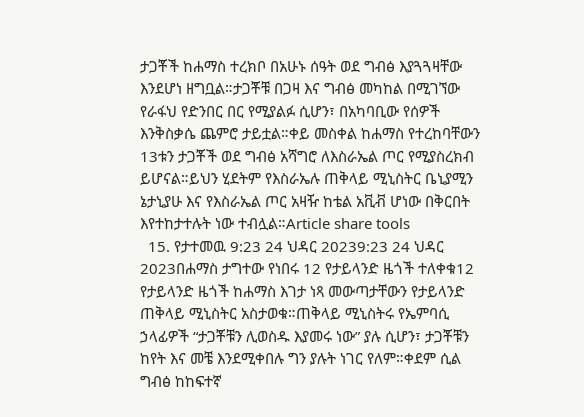ታጋቾች ከሐማስ ተረክቦ በአሁኑ ሰዓት ወደ ግብፅ እያጓጓዛቸው እንደሆነ ዘግቧል።ታጋቾቹ በጋዛ እና ግብፅ መካከል በሚገኘው የራፋህ የድንበር በር የሚያልፉ ሲሆን፣ በአካባቢው የሰዎች እንቅስቃሴ ጨምሮ ታይቷል።ቀይ መስቀል ከሐማስ የተረከባቸውን 13ቱን ታጋቾች ወደ ግብፅ አሻግሮ ለእስራኤል ጦር የሚያስረክብ ይሆናል።ይህን ሂደትም የእስራኤሉ ጠቅላይ ሚኒስትር ቤኒያሚን ኔታኒያሁ እና የእስራኤል ጦር አዛዥ ከቴል አቪቭ ሆነው በቅርበት እየተከታተሉት ነው ተብሏል።Article share tools
  15. የታተመዉ 9:23 24 ህዳር 20239:23 24 ህዳር 2023በሐማስ ታግተው የነበሩ 12 የታይላንድ ዜጎች ተለቀቁ12 የታይላንድ ዜጎች ከሐማስ እገታ ነጻ መውጣታቸውን የታይላንድ ጠቅላይ ሚኒስትር አስታወቁ።ጠቅላይ ሚኒስትሩ የኤምባሲ ኃላፊዎች “ታጋቾቹን ሊወስዱ እያመሩ ነው” ያሉ ሲሆን፣ ታጋቾቹን ከየት እና መቼ እንደሚቀበሉ ግን ያሉት ነገር የለም።ቀደም ሲል ግብፅ ከከፍተኛ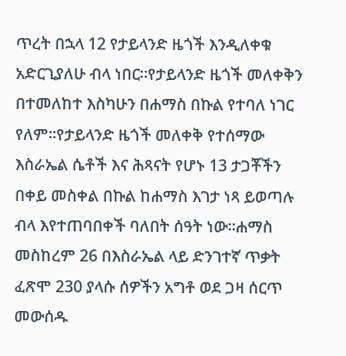ጥረት በኋላ 12 የታይላንድ ዜጎች እንዲለቀቁ አድርጊያለሁ ብላ ነበር።የታይላንድ ዜጎች መለቀቅን በተመለከተ እስካሁን በሐማስ በኩል የተባለ ነገር የለም።የታይላንድ ዜጎች መለቀቅ የተሰማው እስራኤል ሴቶች እና ሕጻናት የሆኑ 13 ታጋቾችን በቀይ መስቀል በኩል ከሐማስ እገታ ነጻ ይወጣሉ ብላ እየተጠባበቀች ባለበት ሰዓት ነው።ሐማስ መስከረም 26 በእስራኤል ላይ ድንገተኛ ጥቃት ፈጽሞ 230 ያላሱ ሰዎችን አግቶ ወደ ጋዛ ሰርጥ መውሰዱ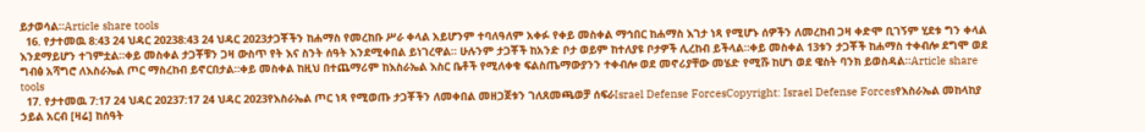ይታወሳል።Article share tools
  16. የታተመዉ 8:43 24 ህዳር 20238:43 24 ህዳር 2023ታጋቾችን ከሐማስ የመረከቡ ሥራ ቀላል አይሆንም ተባለዓለም አቀፉ የቀይ መስቀል ማኅበር ከሐማስ እገታ ነጻ የሚሆኑ ሰዎችን ለመረከብ ጋዛ ቀድሞ ቢገኝም ሂደቱ ግን ቀላል እንደማይሆን ተገምቷል።ቀይ መስቀል ታጋቾቹን ጋዛ ውስጥ የት እና ስንት ሰዓት እንደሚቀበል ይነገረዋል። ሁሉንም ታጋቾች ከአንድ ቦታ ወይም ከተለያዩ ቦታዎች ሊረከብ ይችላል።ቀይ መስቀል 13ቱን ታጋቾች ከሐማስ ተቀብሎ ደግሞ ወደ ግብፅ አሻግሮ ለእስራኤል ጦር ማስረከብ ይኖርበታል።ቀይ መስቀል ከዚህ በተጨማሪም ከእስራኤል እስር ቤቶች የሚለቀቁ ፍልስጤማውያንን ተቀብሎ ወደ መኖሪያቸው መሄድ የሚሹ ከሆነ ወደ ዌስት ባንክ ይወስዳል።Article share tools
  17. የታተመዉ 7:17 24 ህዳር 20237:17 24 ህዳር 2023የእስራኤል ጦር ነጻ የሚወጡ ታጋቾችን ለመቀበል መዘጋጀቱን ገለጸመጫወቻ ሰፍራIsrael Defense ForcesCopyright: Israel Defense Forcesየእስራኤል መከላከያ ኃይል አርብ [ዛሬ] ከሰዓት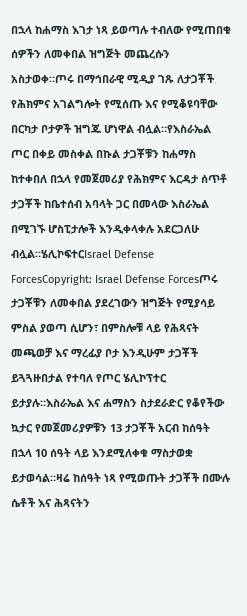በኋላ ከሐማስ እገታ ነጻ ይወጣሉ ተብለው የሚጠበቁ ሰዎችን ለመቀበል ዝግጅት መጨረሱን አስታወቀ።ጦሩ በማኅበራዊ ሚዲያ ገጹ ለታጋቾች የሕክምና አገልግሎት የሚሰጡ እና የሚቆዩባቸው በርካታ ቦታዎች ዝግጁ ሆነዋል ብሏል።የእስራኤል ጦር በቀይ መስቀል በኩል ታጋቾቹን ከሐማስ ከተቀበለ በኋላ የመጀመሪያ የሕክምና እርዳታ ሰጥቶ ታጋቾች ከቤተሰብ አባላት ጋር በመላው እስራኤል በሚገኙ ሆስፒታሎች እንዲቀላቀሉ አደርጋለሁ ብሏል።ሄሊኮፍተርIsrael Defense ForcesCopyright: Israel Defense Forcesጦሩ ታጋቾቹን ለመቀበል ያደረገውን ዝግጅት የሚያሳይ ምስል ያወጣ ሲሆን፣ በምስሎቹ ላይ የሕጻናት መጫወቻ እና ማረፊያ ቦታ እንዲሁም ታጋቾች ይጓጓዙበታል የተባለ የጦር ሄሊኮፕተር ይታያሉ።እስራኤል እና ሐማስን ስታደራድር የቆየችው ኳታር የመጀመሪያዎቹን 13 ታጋቾች አርብ ከሰዓት በኋላ 10 ሰዓት ላይ እንደሚለቀቁ ማስታወቋ ይታወሳል።ዛሬ ከሰዓት ነጻ የሚወጡት ታጋቾች በሙሉ ሴቶች እና ሕጻናትን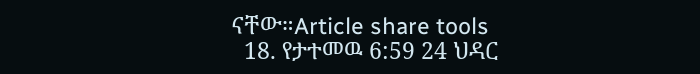ናቸው።Article share tools
  18. የታተመዉ 6:59 24 ህዳር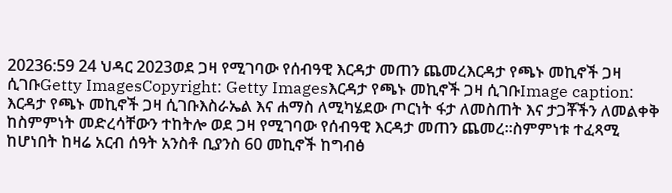20236:59 24 ህዳር 2023ወደ ጋዛ የሚገባው የሰብዓዊ እርዳታ መጠን ጨመረእርዳታ የጫኑ መኪኖች ጋዛ ሲገቡGetty ImagesCopyright: Getty Imagesእርዳታ የጫኑ መኪኖች ጋዛ ሲገቡImage caption: እርዳታ የጫኑ መኪኖች ጋዛ ሲገቡእስራኤል እና ሐማስ ለሚካሄደው ጦርነት ፋታ ለመስጠት እና ታጋቾችን ለመልቀቅ ከስምምነት መድረሳቸውን ተከትሎ ወደ ጋዛ የሚገባው የሰብዓዊ እርዳታ መጠን ጨመረ።ስምምነቱ ተፈጻሚ ከሆነበት ከዛሬ አርብ ሰዓት አንስቶ ቢያንስ 60 መኪኖች ከግብፅ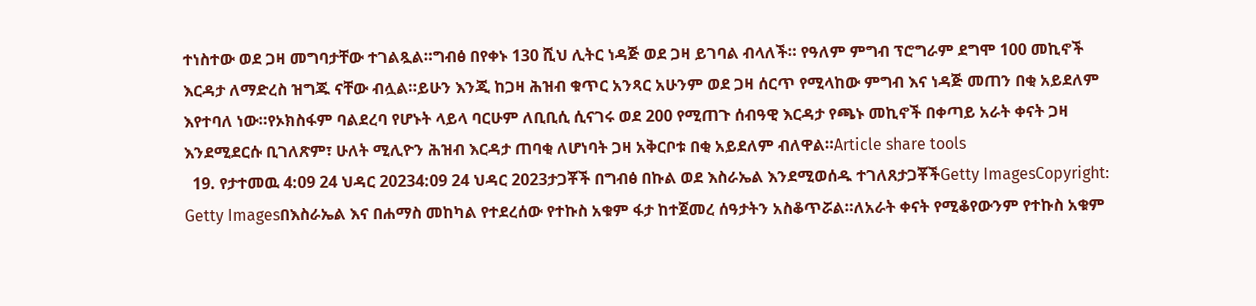ተነስተው ወደ ጋዛ መግባታቸው ተገልጿል።ግብፅ በየቀኑ 130 ሺህ ሊትር ነዳጅ ወደ ጋዛ ይገባል ብላለች። የዓለም ምግብ ፕሮግራም ደግሞ 100 መኪኖች እርዳታ ለማድረስ ዝግጁ ናቸው ብሏል።ይሁን እንጂ ከጋዛ ሕዝብ ቁጥር አንጻር አሁንም ወደ ጋዛ ሰርጥ የሚላከው ምግብ እና ነዳጅ መጠን በቂ አይደለም እየተባለ ነው።የኦክስፋም ባልደረባ የሆኑት ላይላ ባርሁም ለቢቢሲ ሲናገሩ ወደ 200 የሚጠጉ ሰብዓዊ እርዳታ የጫኑ መኪኖች በቀጣይ አራት ቀናት ጋዛ እንደሚደርሱ ቢገለጽም፣ ሁለት ሚሊዮን ሕዝብ እርዳታ ጠባቂ ለሆነባት ጋዛ አቅርቦቱ በቂ አይደለም ብለዋል።Article share tools
  19. የታተመዉ 4:09 24 ህዳር 20234:09 24 ህዳር 2023ታጋቾች በግብፅ በኩል ወደ እስራኤል እንደሚወሰዱ ተገለጸታጋቾችGetty ImagesCopyright: Getty Imagesበእስራኤል እና በሐማስ መከካል የተደረሰው የተኩስ አቁም ፋታ ከተጀመረ ሰዓታትን አስቆጥሯል።ለአራት ቀናት የሚቆየውንም የተኩስ አቁም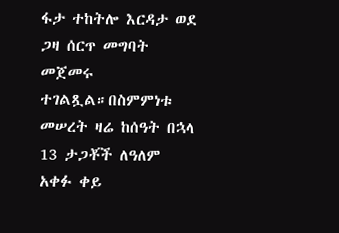ፋታ ተከትሎ እርዳታ ወደ ጋዛ ሰርጥ መግባት መጀመሩ ተገልጿል።በስምምነቱ መሠረት ዛሬ ከሰዓት በኋላ 13 ታጋቾች ለዓለም አቀፉ ቀይ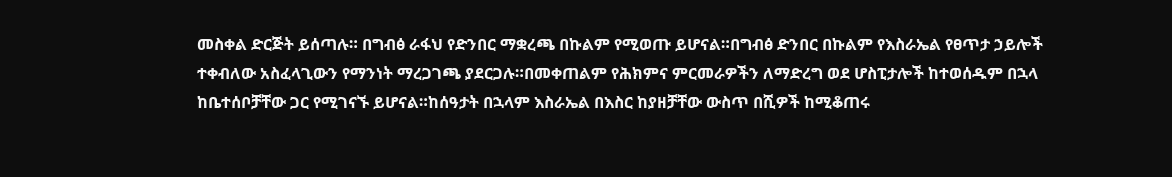መስቀል ድርጅት ይሰጣሉ። በግብፅ ራፋህ የድንበር ማቋረጫ በኩልም የሚወጡ ይሆናል።በግብፅ ድንበር በኩልም የእስራኤል የፀጥታ ኃይሎች ተቀብለው አስፈላጊውን የማንነት ማረጋገጫ ያደርጋሉ።በመቀጠልም የሕክምና ምርመራዎችን ለማድረግ ወደ ሆስፒታሎች ከተወሰዱም በኋላ ከቤተሰቦቻቸው ጋር የሚገናኙ ይሆናል።ከሰዓታት በኋላም እስራኤል በእስር ከያዘቻቸው ውስጥ በሺዎች ከሚቆጠሩ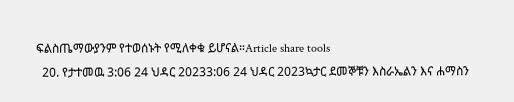ፍልስጤማውያንም የተወሰኑት የሚለቀቁ ይሆናል።Article share tools
  20. የታተመዉ 3:06 24 ህዳር 20233:06 24 ህዳር 2023ኳታር ደመኞቹን እስራኤልን እና ሐማስን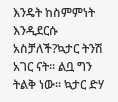እንዴት ከስምምነት እንዲደርሱ አስቻለች?ኳታር ትንሽ አገር ናት። ልቧ ግን ትልቅ ነው። ኳታር ድሃ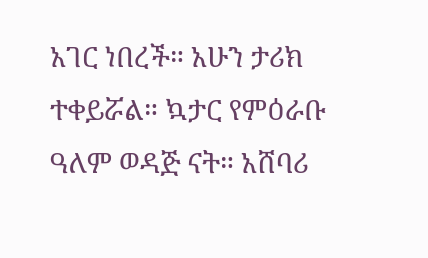አገር ነበረች። አሁን ታሪክ ተቀይሯል። ኳታር የምዕራቡ ዓለም ወዳጅ ናት። አሸባሪ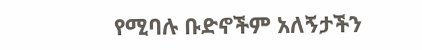የሚባሉ ቡድኖችም አለኝታችን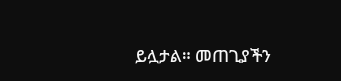ይሏታል። መጠጊያችን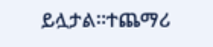ይሏታል።ተጨማሪ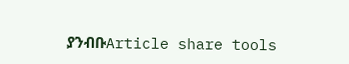ያንብቡArticle share tools